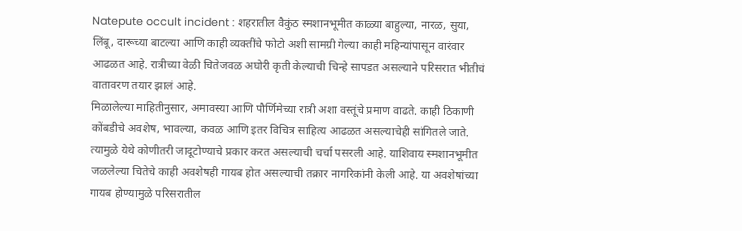Natepute occult incident : शहरातील वैकुंठ स्मशानभूमीत काळ्या बाहुल्या, नारळ, सुया, लिंबू, दारूच्या बाटल्या आणि काही व्यक्तींचे फोटो अशी सामग्री गेल्या काही महिन्यांपासून वारंवार आढळत आहे. रात्रीच्या वेळी चितेजवळ अघोरी कृती केल्याची चिन्हे सापडत असल्याने परिसरात भीतीचं वातावरण तयार झालं आहे.
मिळालेल्या माहितीनुसार, अमावस्या आणि पौर्णिमेच्या रात्री अशा वस्तूंचे प्रमाण वाढते. काही ठिकाणी कोंबडीचे अवशेष, भावल्या, कवळ आणि इतर विचित्र साहित्य आढळत असल्याचेही सांगितले जाते. त्यामुळे येथे कोणीतरी जादूटोण्याचे प्रकार करत असल्याची चर्चा पसरली आहे. याशिवाय स्मशानभूमीत जळलेल्या चितेचे काही अवशेषही गायब होत असल्याची तक्रार नागरिकांनी केली आहे. या अवशेषांच्या गायब होण्यामुळे परिसरातील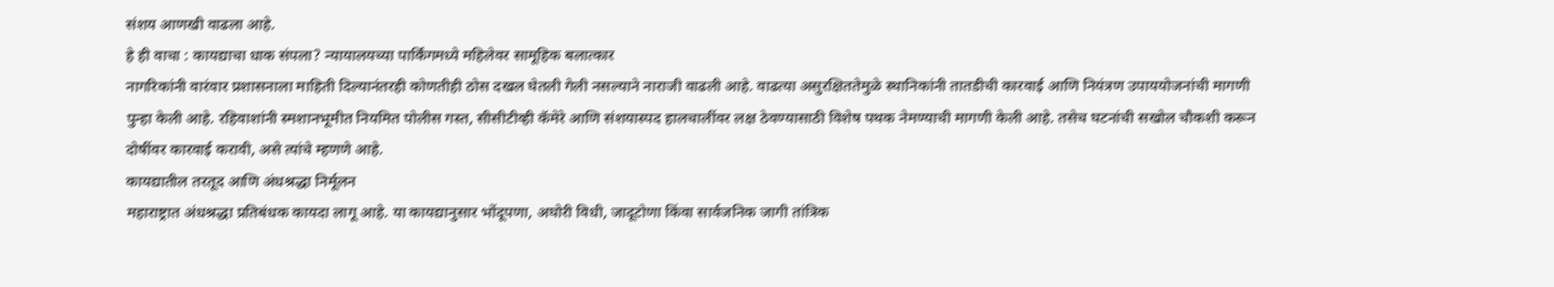संशय आणखी वाढला आहे.
हे ही वाचा : कायद्याचा धाक संपला? न्यायालयच्या पार्किंगमध्ये महिलेवर सामूहिक बलात्कार
नागरिकांनी वारंवार प्रशासनाला माहिती दिल्यानंतरही कोणतीही ठोस दखल घेतली गेली नसल्याने नाराजी वाढली आहे. वाढत्या असुरक्षिततेमुळे स्थानिकांनी तातडीची कारवाई आणि नियंत्रण उपाययोजनांची मागणी पुन्हा केली आहे. रहिवाशांनी स्मशानभूमीत नियमित पोलीस गस्त, सीसीटीव्ही कॅमेरे आणि संशयास्पद हालचालींवर लक्ष ठेवण्यासाठी विशेष पथक नेमण्याची मागणी केली आहे. तसेच घटनांची सखोल चौकशी करून दोषींवर कारवाई करावी, असे त्यांचे म्हणणे आहे.
कायद्यातील तरतूद आणि अंधश्रद्धा निर्मूलन
महाराष्ट्रात अंधश्रद्धा प्रतिबंधक कायदा लागू आहे. या कायद्यानुसार भोंदूपणा, अघोरी विधी, जादूटोणा किंवा सार्वजनिक जागी तांत्रिक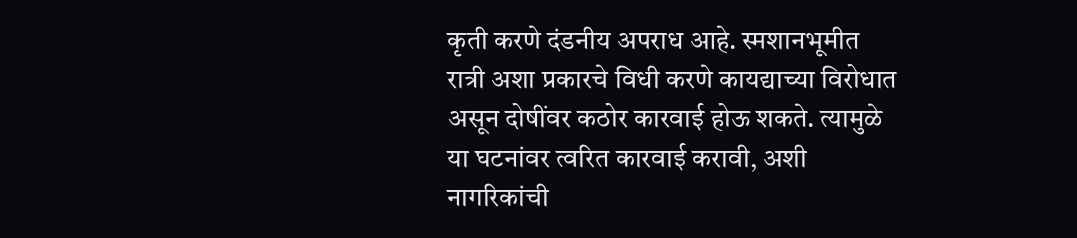कृती करणे दंडनीय अपराध आहे. स्मशानभूमीत रात्री अशा प्रकारचे विधी करणे कायद्याच्या विरोधात असून दोषींवर कठोर कारवाई होऊ शकते. त्यामुळे या घटनांवर त्वरित कारवाई करावी, अशी नागरिकांची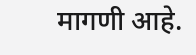मागणी आहे.